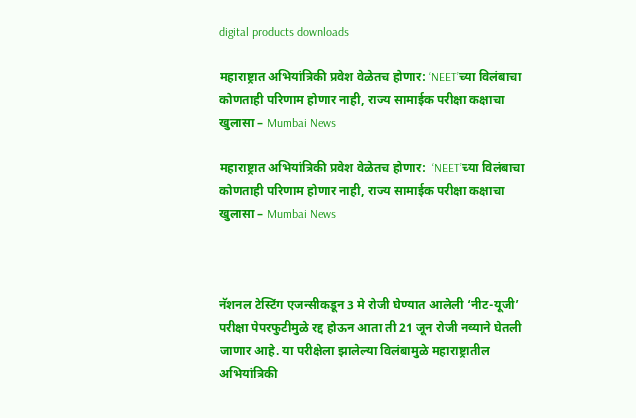digital products downloads

महाराष्ट्रात अभियांत्रिकी प्रवेश वेळेतच होणार: ‘NEET’च्या विलंबाचा कोणताही परिणाम होणार नाही, राज्य सामाईक परीक्षा कक्षाचा खुलासा – Mumbai News

महाराष्ट्रात अभियांत्रिकी प्रवेश वेळेतच होणार:  ‘NEET’च्या विलंबाचा कोणताही परिणाम होणार नाही, राज्य सामाईक परीक्षा कक्षाचा खुलासा – Mumbai News



नॅशनल टेस्टिंग एजन्सीकडून 3 मे रोजी घेण्यात आलेली ‘नीट-यूजी’ परीक्षा पेपरफुटीमुळे रद्द होऊन आता ती 21 जून रोजी नव्याने घेतली जाणार आहे. या परीक्षेला झालेल्या विलंबामुळे महाराष्ट्रातील अभियांत्रिकी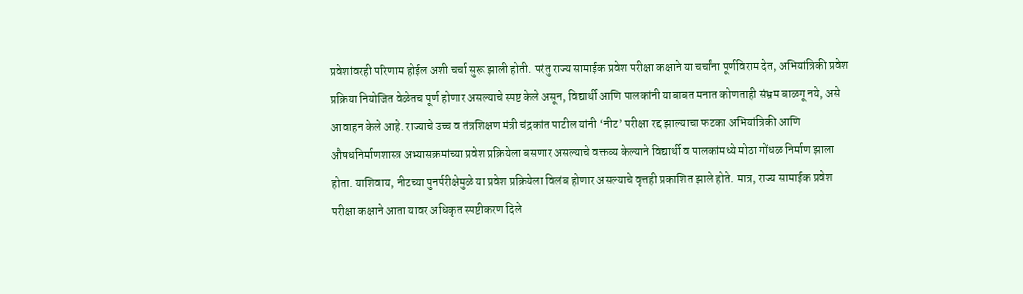प्रवेशांवरही परिणाम होईल अशी चर्चा सुरू झाली होती. परंतु राज्य सामाईक प्रवेश परीक्षा कक्षाने या चर्चांना पूर्णविराम देत, अभियांत्रिकी प्रवेश प्रक्रिया नियोजित वेळेतच पूर्ण होणार असल्याचे स्पष्ट केले असून, विद्यार्थी आणि पालकांनी याबाबत मनात कोणताही संभ्रम बाळगू नये, असे आवाहन केले आहे. राज्याचे उच्च व तंत्रशिक्षण मंत्री चंद्रकांत पाटील यांनी ‘नीट’ परीक्षा रद्द झाल्याचा फटका अभियांत्रिकी आणि औषधनिर्माणशास्त्र अभ्यासक्रमांच्या प्रवेश प्रक्रियेला बसणार असल्याचे वक्तव्य केल्याने विद्यार्थी व पालकांमध्ये मोठा गोंधळ निर्माण झाला होता. याशिवाय, नीटच्या पुनर्परीक्षेमुळे या प्रवेश प्रक्रियेला विलंब होणार असल्याचे वृत्तही प्रकाशित झाले होते. मात्र, राज्य सामाईक प्रवेश परीक्षा कक्षाने आता यावर अधिकृत स्पष्टीकरण दिले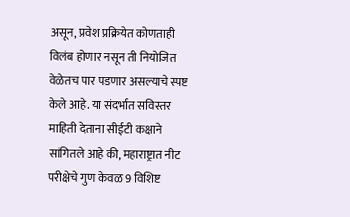असून, प्रवेश प्रक्रियेत कोणताही विलंब होणार नसून ती नियोजित वेळेतच पार पडणार असल्याचे स्पष्ट केले आहे. या संदर्भात सविस्तर माहिती देताना सीईटी कक्षाने सांगितले आहे की, महाराष्ट्रात नीट परीक्षेचे गुण केवळ 9 विशिष्ट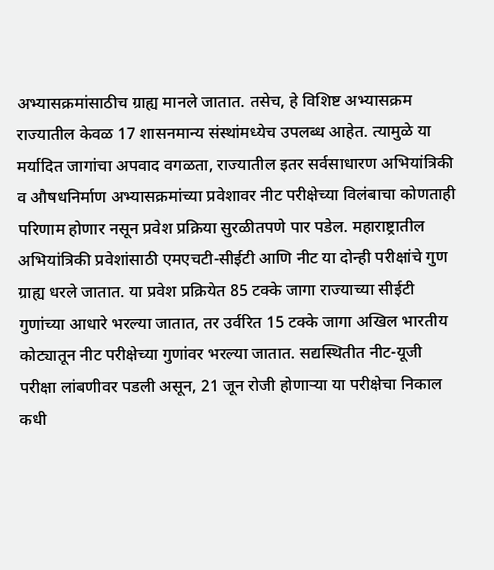अभ्यासक्रमांसाठीच ग्राह्य मानले जातात. तसेच, हे विशिष्ट अभ्यासक्रम राज्यातील केवळ 17 शासनमान्य संस्थांमध्येच उपलब्ध आहेत. त्यामुळे या मर्यादित जागांचा अपवाद वगळता, राज्यातील इतर सर्वसाधारण अभियांत्रिकी व औषधनिर्माण अभ्यासक्रमांच्या प्रवेशावर नीट परीक्षेच्या विलंबाचा कोणताही परिणाम होणार नसून प्रवेश प्रक्रिया सुरळीतपणे पार पडेल. महाराष्ट्रातील अभियांत्रिकी प्रवेशांसाठी एमएचटी-सीईटी आणि नीट या दोन्ही परीक्षांचे गुण ग्राह्य धरले जातात. या प्रवेश प्रक्रियेत 85 टक्के जागा राज्याच्या सीईटी गुणांच्या आधारे भरल्या जातात, तर उर्वरित 15 टक्के जागा अखिल भारतीय कोट्यातून नीट परीक्षेच्या गुणांवर भरल्या जातात. सद्यस्थितीत नीट-यूजी परीक्षा लांबणीवर पडली असून, 21 जून रोजी होणाऱ्या या परीक्षेचा निकाल कधी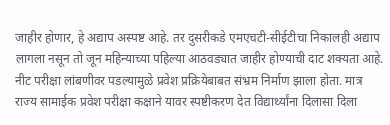जाहीर होणार, हे अद्याप अस्पष्ट आहे. तर दुसरीकडे एमएचटी-सीईटीचा निकालही अद्याप लागला नसून तो जून महिन्याच्या पहिल्या आठवड्यात जाहीर होण्याची दाट शक्यता आहे. नीट परीक्षा लांबणीवर पडल्यामुळे प्रवेश प्रक्रियेबाबत संभ्रम निर्माण झाला होता. मात्र राज्य सामाईक प्रवेश परीक्षा कक्षाने यावर स्पष्टीकरण देत विद्यार्थ्यांना दिलासा दिला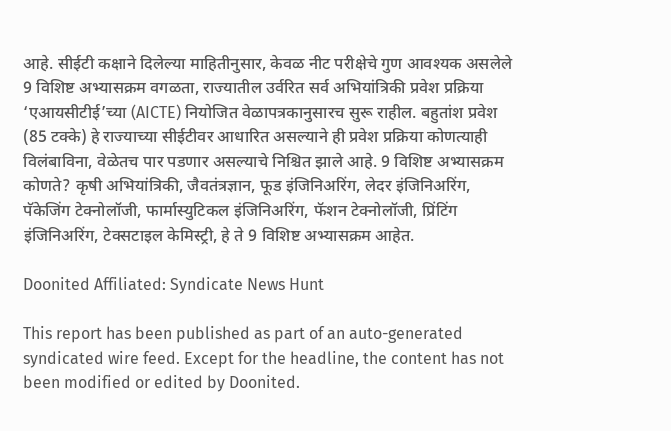आहे. सीईटी कक्षाने दिलेल्या माहितीनुसार, केवळ नीट परीक्षेचे गुण आवश्यक असलेले 9 विशिष्ट अभ्यासक्रम वगळता, राज्यातील उर्वरित सर्व अभियांत्रिकी प्रवेश प्रक्रिया ‘एआयसीटीई’च्या (AICTE) नियोजित वेळापत्रकानुसारच सुरू राहील. बहुतांश प्रवेश (85 टक्के) हे राज्याच्या सीईटीवर आधारित असल्याने ही प्रवेश प्रक्रिया कोणत्याही विलंबाविना, वेळेतच पार पडणार असल्याचे निश्चित झाले आहे. 9 विशिष्ट अभ्यासक्रम कोणते? कृषी अभियांत्रिकी, जैवतंत्रज्ञान, फूड इंजिनिअरिंग, लेदर इंजिनिअरिंग, पॅकेजिंग टेक्नोलॉजी, फार्मास्युटिकल इंजिनिअरिंग, फॅशन टेक्नोलॉजी, प्रिंटिंग इंजिनिअरिंग, टेक्सटाइल केमिस्ट्री, हे ते 9 विशिष्ट अभ्यासक्रम आहेत.

Doonited Affiliated: Syndicate News Hunt

This report has been published as part of an auto-generated syndicated wire feed. Except for the headline, the content has not been modified or edited by Doonited.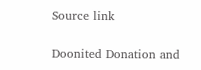Source link

Doonited Donation and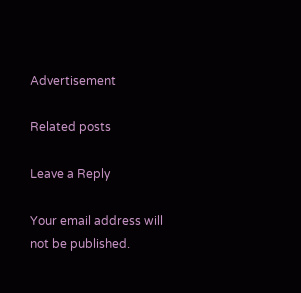Advertisement

Related posts

Leave a Reply

Your email address will not be published.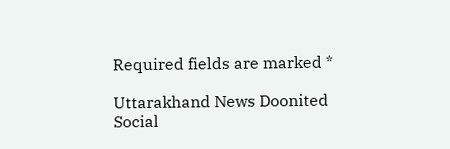Required fields are marked *

Uttarakhand News Doonited
Social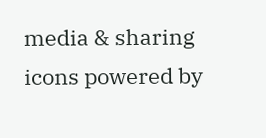media & sharing icons powered by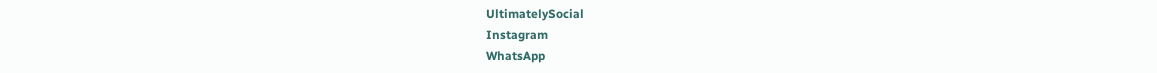UltimatelySocial
Instagram
WhatsApp